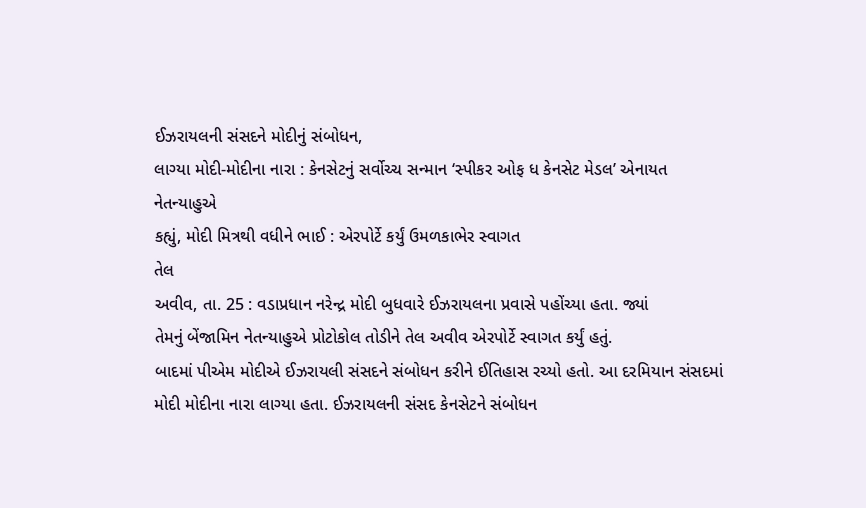ઈઝરાયલની સંસદને મોદીનું સંબોધન,
લાગ્યા મોદી-મોદીના નારા : કેનસેટનું સર્વોચ્ચ સન્માન ‘સ્પીકર ઓફ ધ કેનસેટ મેડલ’ એનાયત
નેતન્યાહુએ
કહ્યું, મોદી મિત્રથી વધીને ભાઈ : એરપોર્ટે કર્યું ઉમળકાભેર સ્વાગત
તેલ
અવીવ, તા. 25 : વડાપ્રધાન નરેન્દ્ર મોદી બુધવારે ઈઝરાયલના પ્રવાસે પહોંચ્યા હતા. જ્યાં
તેમનું બેંજામિન નેતન્યાહુએ પ્રોટોકોલ તોડીને તેલ અવીવ એરપોર્ટે સ્વાગત કર્યું હતું.
બાદમાં પીએમ મોદીએ ઈઝરાયલી સંસદને સંબોધન કરીને ઈતિહાસ રચ્યો હતો. આ દરમિયાન સંસદમાં
મોદી મોદીના નારા લાગ્યા હતા. ઈઝરાયલની સંસદ કેનસેટને સંબોધન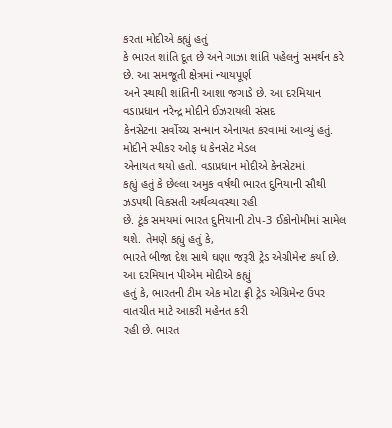કરતા મોદીએ કહ્યું હતું
કે ભારત શાંતિ દૂત છે અને ગાઝા શાંતિ પહેલનું સમર્થન કરે છે. આ સમજૂતી ક્ષેત્રમાં ન્યાયપૂર્ણ
અને સ્થાયી શાંતિની આશા જગાડે છે. આ દરમિયાન વડાપ્રધાન નરેન્દ્ર મોદીને ઈઝરાયલી સંસદ
કેનસેટના સર્વોચ્ચ સન્માન એનાયત કરવામાં આવ્યું હતું. મોદીને સ્પીકર ઓફ ધ કેનસેટ મેડલ
એનાયત થયો હતો. વડાપ્રધાન મોદીએ કેનસેટમાં
કહ્યું હતું કે છેલ્લા અમુક વર્ષથી ભારત દુનિયાની સૌથી ઝડપથી વિકસતી અર્થવ્યવસ્થા રહી
છે. ટૂંક સમયમાં ભારત દુનિયાની ટોપ-3 ઈકોનોમીમાં સામેલ થશે. તેમણે કહ્યું હતું કે,
ભારતે બીજા દેશ સાથે ઘણા જરૂરી ટ્રેડ એગ્રીમેન્ટ કર્યા છે. આ દરમિયાન પીએમ મોદીએ કહ્યું
હતું કે, ભારતની ટીમ એક મોટા ફ્રી ટ્રેડ એગ્રિમેન્ટ ઉપર વાતચીત માટે આકરી મહેનત કરી
રહી છે. ભારત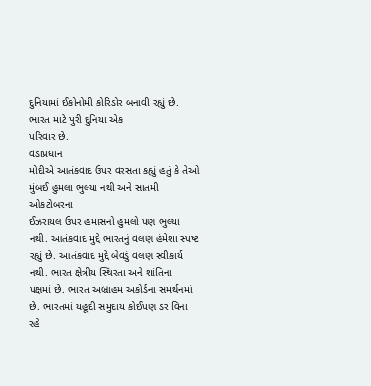દુનિયામાં ઈકોનોમી કોરિડોર બનાવી રહ્યું છે. ભારત માટે પુરી દુનિયા એક
પરિવાર છે.
વડાપ્રધાન
મોદીએ આતંકવાદ ઉપર વરસતા કહ્યું હતું કે તેઓ મુંબઈ હુમલા ભુલ્યા નથી અને સાતમી ઓકટોબરના
ઈઝરાયલ ઉપર હમાસનો હુમલો પણ ભુલ્યા નથી. આતંકવાદ મુદ્દે ભારતનું વલણ હંમેશા સ્પષ્ટ
રહ્યું છે. આતંકવાદ મુદ્દે બેવડું વલણ સ્વીકાર્ય નથી. ભારત ક્ષેત્રીય સ્થિરતા અને શાંતિના
પક્ષમાં છે. ભારત અબ્રાહમ અકોર્ડના સમર્થનમાં છે. ભારતમાં યહૂદી સમુદાય કોઈપણ ડર વિના
રહે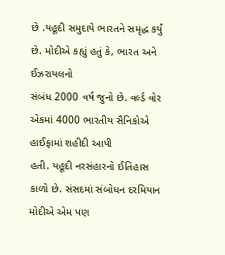છે .યહૂદી સમુદાયે ભારતને સમૃદ્ધ કર્યું છે. મોદીએ કહ્યું હતું કે, ભારત અને ઈઝરાયલનો
સંબંધ 2000 વર્ષ જુનો છે. વર્લ્ડ વોર એકમાં 4000 ભારતીય સૈનિકોએ હાઈફામાં શહીદી આપી
હતી. યહૂદી નરસંહારનો ઈતિહાસ કાળો છે. સંસદમાં સંબોધન દરમિયાન મોદીએ એમ પણ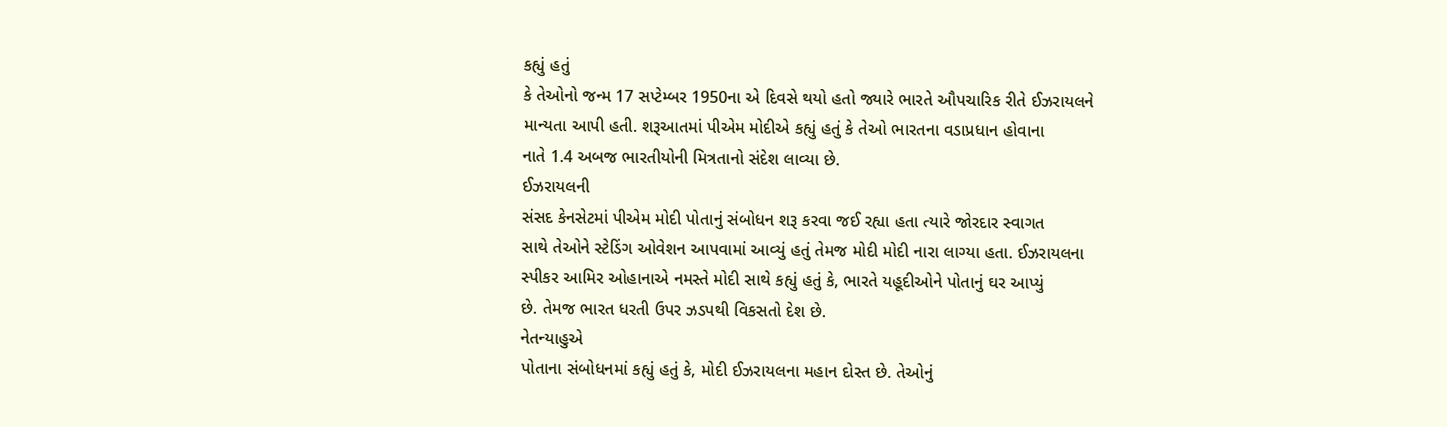કહ્યું હતું
કે તેઓનો જન્મ 17 સપ્ટેમ્બર 1950ના એ દિવસે થયો હતો જ્યારે ભારતે ઔપચારિક રીતે ઈઝરાયલને
માન્યતા આપી હતી. શરૂઆતમાં પીએમ મોદીએ કહ્યું હતું કે તેઓ ભારતના વડાપ્રધાન હોવાના
નાતે 1.4 અબજ ભારતીયોની મિત્રતાનો સંદેશ લાવ્યા છે.
ઈઝરાયલની
સંસદ કેનસેટમાં પીએમ મોદી પોતાનું સંબોધન શરૂ કરવા જઈ રહ્યા હતા ત્યારે જોરદાર સ્વાગત
સાથે તેઓને સ્ટેડિંગ ઓવેશન આપવામાં આવ્યું હતું તેમજ મોદી મોદી નારા લાગ્યા હતા. ઈઝરાયલના
સ્પીકર આમિર ઓહાનાએ નમસ્તે મોદી સાથે કહ્યું હતું કે, ભારતે યહૂદીઓને પોતાનું ઘર આપ્યું
છે. તેમજ ભારત ધરતી ઉપર ઝડપથી વિકસતો દેશ છે.
નેતન્યાહુએ
પોતાના સંબોધનમાં કહ્યું હતું કે, મોદી ઈઝરાયલના મહાન દોસ્ત છે. તેઓનું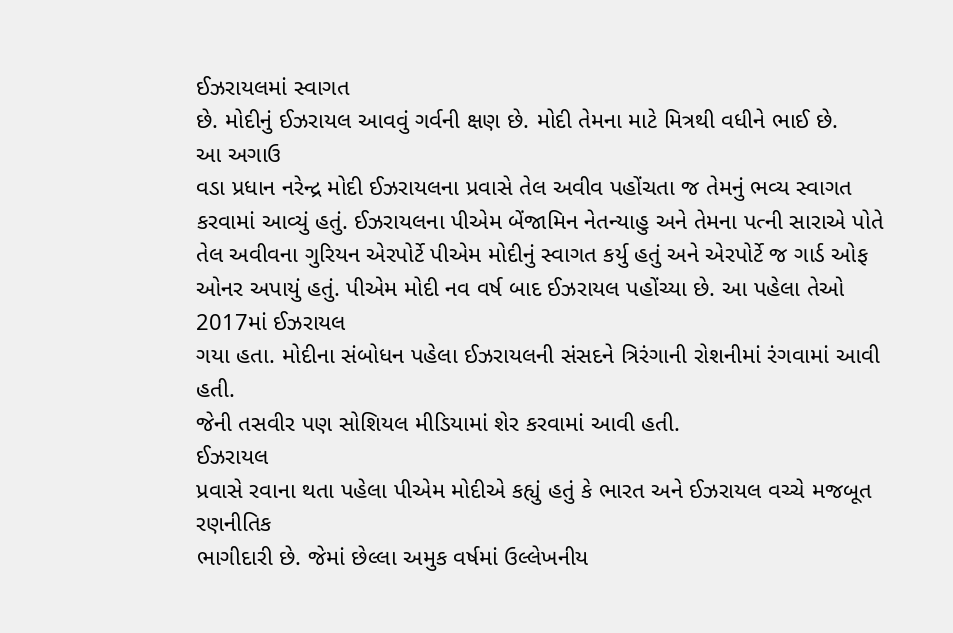ઈઝરાયલમાં સ્વાગત
છે. મોદીનું ઈઝરાયલ આવવું ગર્વની ક્ષણ છે. મોદી તેમના માટે મિત્રથી વધીને ભાઈ છે.
આ અગાઉ
વડા પ્રધાન નરેન્દ્ર મોદી ઈઝરાયલના પ્રવાસે તેલ અવીવ પહોંચતા જ તેમનું ભવ્ય સ્વાગત
કરવામાં આવ્યું હતું. ઈઝરાયલના પીએમ બેંજામિન નેતન્યાહુ અને તેમના પત્ની સારાએ પોતે
તેલ અવીવના ગુરિયન એરપોર્ટે પીએમ મોદીનું સ્વાગત કર્યુ હતું અને એરપોર્ટે જ ગાર્ડ ઓફ
ઓનર અપાયું હતું. પીએમ મોદી નવ વર્ષ બાદ ઈઝરાયલ પહોંચ્યા છે. આ પહેલા તેઓ 2017માં ઈઝરાયલ
ગયા હતા. મોદીના સંબોધન પહેલા ઈઝરાયલની સંસદને ત્રિરંગાની રોશનીમાં રંગવામાં આવી હતી.
જેની તસવીર પણ સોશિયલ મીડિયામાં શેર કરવામાં આવી હતી.
ઈઝરાયલ
પ્રવાસે રવાના થતા પહેલા પીએમ મોદીએ કહ્યું હતું કે ભારત અને ઈઝરાયલ વચ્ચે મજબૂત રણનીતિક
ભાગીદારી છે. જેમાં છેલ્લા અમુક વર્ષમાં ઉલ્લેખનીય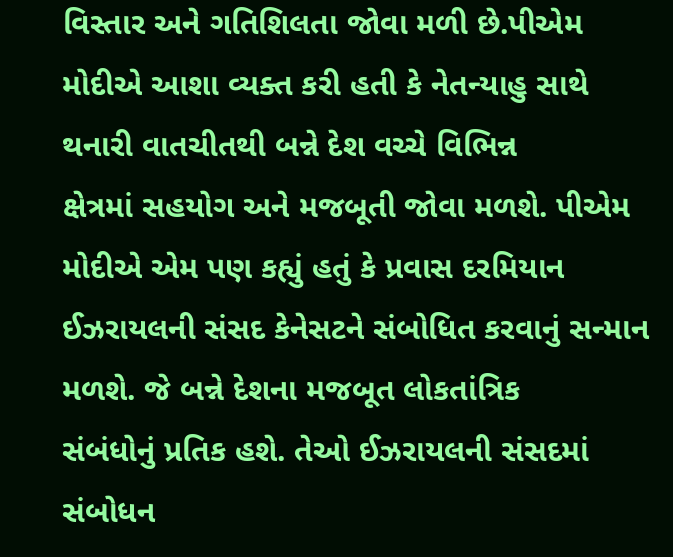વિસ્તાર અને ગતિશિલતા જોવા મળી છે.પીએમ
મોદીએ આશા વ્યક્ત કરી હતી કે નેતન્યાહુ સાથે થનારી વાતચીતથી બન્ને દેશ વચ્ચે વિભિન્ન
ક્ષેત્રમાં સહયોગ અને મજબૂતી જોવા મળશે. પીએમ મોદીએ એમ પણ કહ્યું હતું કે પ્રવાસ દરમિયાન
ઈઝરાયલની સંસદ કેનેસટને સંબોધિત કરવાનું સન્માન મળશે. જે બન્ને દેશના મજબૂત લોકતાંત્રિક
સંબંધોનું પ્રતિક હશે. તેઓ ઈઝરાયલની સંસદમાં સંબોધન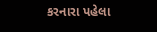કરનારા પહેલા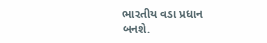ભારતીય વડા પ્રધાન
બનશે.